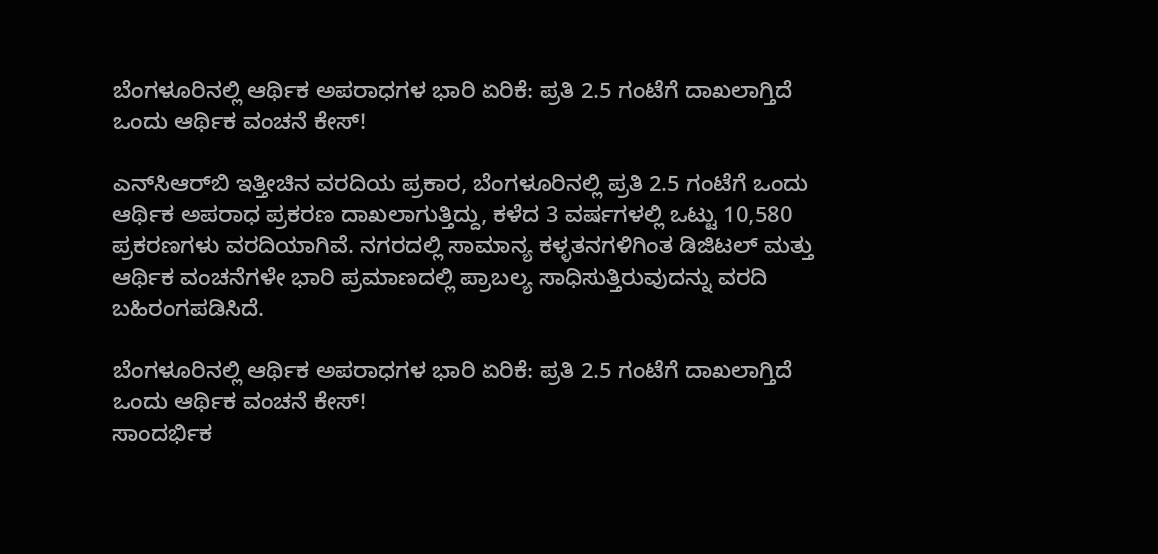ಬೆಂಗಳೂರಿನಲ್ಲಿ ಆರ್ಥಿಕ ಅಪರಾಧಗಳ ಭಾರಿ ಏರಿಕೆ: ಪ್ರತಿ 2.5 ಗಂಟೆಗೆ ದಾಖಲಾಗ್ತಿದೆ ಒಂದು ಆರ್ಥಿಕ ವಂಚನೆ ಕೇಸ್!

ಎನ್‌ಸಿಆರ್‌ಬಿ ಇತ್ತೀಚಿನ ವರದಿಯ ಪ್ರಕಾರ, ಬೆಂಗಳೂರಿನಲ್ಲಿ ಪ್ರತಿ 2.5 ಗಂಟೆಗೆ ಒಂದು ಆರ್ಥಿಕ ಅಪರಾಧ ಪ್ರಕರಣ ದಾಖಲಾಗುತ್ತಿದ್ದು, ಕಳೆದ 3 ವರ್ಷಗಳಲ್ಲಿ ಒಟ್ಟು 10,580 ಪ್ರಕರಣಗಳು ವರದಿಯಾಗಿವೆ. ನಗರದಲ್ಲಿ ಸಾಮಾನ್ಯ ಕಳ್ಳತನಗಳಿಗಿಂತ ಡಿಜಿಟಲ್ ಮತ್ತು ಆರ್ಥಿಕ ವಂಚನೆಗಳೇ ಭಾರಿ ಪ್ರಮಾಣದಲ್ಲಿ ಪ್ರಾಬಲ್ಯ ಸಾಧಿಸುತ್ತಿರುವುದನ್ನು ವರದಿ ಬಹಿರಂಗಪಡಿಸಿದೆ.

ಬೆಂಗಳೂರಿನಲ್ಲಿ ಆರ್ಥಿಕ ಅಪರಾಧಗಳ ಭಾರಿ ಏರಿಕೆ: ಪ್ರತಿ 2.5 ಗಂಟೆಗೆ ದಾಖಲಾಗ್ತಿದೆ ಒಂದು ಆರ್ಥಿಕ ವಂಚನೆ ಕೇಸ್!
ಸಾಂದರ್ಭಿಕ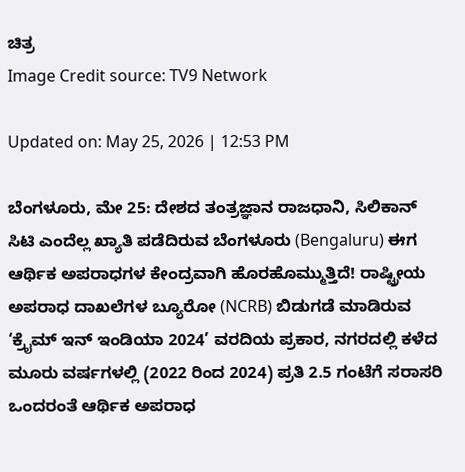ಚಿತ್ರ
Image Credit source: TV9 Network

Updated on: May 25, 2026 | 12:53 PM

ಬೆಂಗಳೂರು, ಮೇ 25: ದೇಶದ ತಂತ್ರಜ್ಞಾನ ರಾಜಧಾನಿ, ಸಿಲಿಕಾನ್ ಸಿಟಿ ಎಂದೆಲ್ಲ ಖ್ಯಾತಿ ಪಡೆದಿರುವ ಬೆಂಗಳೂರು (Bengaluru) ಈಗ ಆರ್ಥಿಕ ಅಪರಾಧಗಳ ಕೇಂದ್ರವಾಗಿ ಹೊರಹೊಮ್ಮುತ್ತಿದೆ! ರಾಷ್ಟ್ರೀಯ ಅಪರಾಧ ದಾಖಲೆಗಳ ಬ್ಯೂರೋ (NCRB) ಬಿಡುಗಡೆ ಮಾಡಿರುವ ‘ಕ್ರೈಮ್ ಇನ್ ಇಂಡಿಯಾ 2024’ ವರದಿಯ ಪ್ರಕಾರ, ನಗರದಲ್ಲಿ ಕಳೆದ ಮೂರು ವರ್ಷಗಳಲ್ಲಿ (2022 ರಿಂದ 2024) ಪ್ರತಿ 2.5 ಗಂಟೆಗೆ ಸರಾಸರಿ ಒಂದರಂತೆ ಆರ್ಥಿಕ ಅಪರಾಧ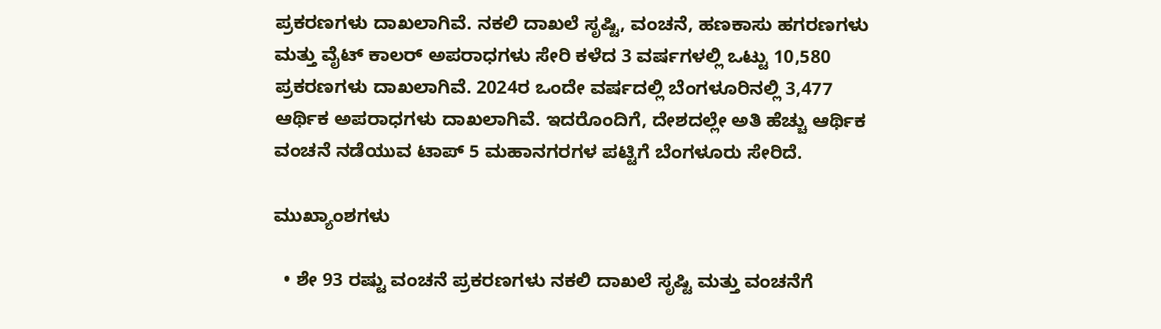ಪ್ರಕರಣಗಳು ದಾಖಲಾಗಿವೆ. ನಕಲಿ ದಾಖಲೆ ಸೃಷ್ಟಿ, ವಂಚನೆ, ಹಣಕಾಸು ಹಗರಣಗಳು ಮತ್ತು ವೈಟ್ ಕಾಲರ್ ಅಪರಾಧಗಳು ಸೇರಿ ಕಳೆದ 3 ವರ್ಷಗಳಲ್ಲಿ ಒಟ್ಟು 10,580 ಪ್ರಕರಣಗಳು ದಾಖಲಾಗಿವೆ. 2024ರ ಒಂದೇ ವರ್ಷದಲ್ಲಿ ಬೆಂಗಳೂರಿನಲ್ಲಿ 3,477 ಆರ್ಥಿಕ ಅಪರಾಧಗಳು ದಾಖಲಾಗಿವೆ. ಇದರೊಂದಿಗೆ, ದೇಶದಲ್ಲೇ ಅತಿ ಹೆಚ್ಚು ಆರ್ಥಿಕ ವಂಚನೆ ನಡೆಯುವ ಟಾಪ್ 5 ಮಹಾನಗರಗಳ ಪಟ್ಟಿಗೆ ಬೆಂಗಳೂರು ಸೇರಿದೆ.

ಮುಖ್ಯಾಂಶಗಳು

  • ಶೇ 93 ರಷ್ಟು ವಂಚನೆ ಪ್ರಕರಣಗಳು ನಕಲಿ ದಾಖಲೆ ಸೃಷ್ಟಿ ಮತ್ತು ವಂಚನೆಗೆ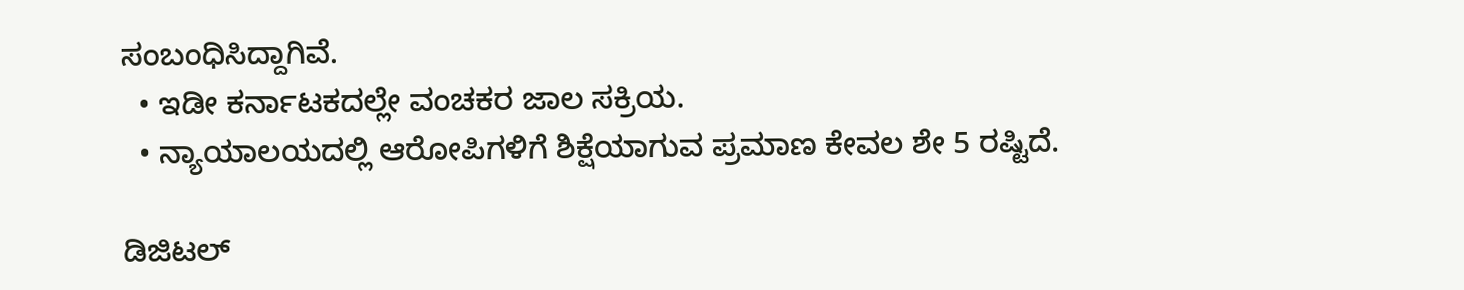ಸಂಬಂಧಿಸಿದ್ದಾಗಿವೆ.
  • ಇಡೀ ಕರ್ನಾಟಕದಲ್ಲೇ ವಂಚಕರ ಜಾಲ ಸಕ್ರಿಯ.
  • ನ್ಯಾಯಾಲಯದಲ್ಲಿ ಆರೋಪಿಗಳಿಗೆ ಶಿಕ್ಷೆಯಾಗುವ ಪ್ರಮಾಣ ಕೇವಲ ಶೇ 5 ರಷ್ಟಿದೆ.

ಡಿಜಿಟಲ್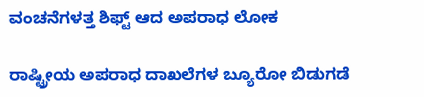ವಂಚನೆಗಳತ್ತ ಶಿಫ್ಟ್ ಆದ ಅಪರಾಧ ಲೋಕ

ರಾಷ್ಟ್ರೀಯ ಅಪರಾಧ ದಾಖಲೆಗಳ ಬ್ಯೂರೋ ಬಿಡುಗಡೆ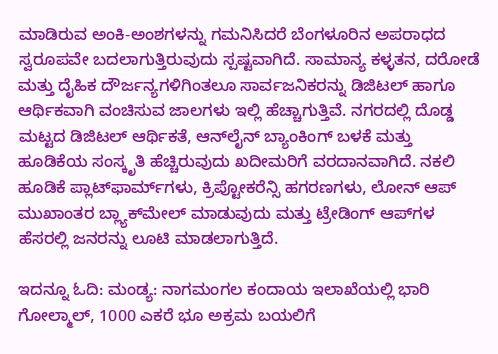ಮಾಡಿರುವ ಅಂಕಿ-ಅಂಶಗಳನ್ನು ಗಮನಿಸಿದರೆ ಬೆಂಗಳೂರಿನ ಅಪರಾಧದ ಸ್ವರೂಪವೇ ಬದಲಾಗುತ್ತಿರುವುದು ಸ್ಪಷ್ಟವಾಗಿದೆ. ಸಾಮಾನ್ಯ ಕಳ್ಳತನ, ದರೋಡೆ ಮತ್ತು ದೈಹಿಕ ದೌರ್ಜನ್ಯಗಳಿಗಿಂತಲೂ ಸಾರ್ವಜನಿಕರನ್ನು ಡಿಜಿಟಲ್ ಹಾಗೂ ಆರ್ಥಿಕವಾಗಿ ವಂಚಿಸುವ ಜಾಲಗಳು ಇಲ್ಲಿ ಹೆಚ್ಚಾಗುತ್ತಿವೆ. ನಗರದಲ್ಲಿ ದೊಡ್ಡ ಮಟ್ಟದ ಡಿಜಿಟಲ್ ಆರ್ಥಿಕತೆ, ಆನ್‌ಲೈನ್ ಬ್ಯಾಂಕಿಂಗ್ ಬಳಕೆ ಮತ್ತು ಹೂಡಿಕೆಯ ಸಂಸ್ಕೃತಿ ಹೆಚ್ಚಿರುವುದು ಖದೀಮರಿಗೆ ವರದಾನವಾಗಿದೆ. ನಕಲಿ ಹೂಡಿಕೆ ಪ್ಲಾಟ್‌ಫಾರ್ಮ್‌ಗಳು, ಕ್ರಿಪ್ಟೋಕರೆನ್ಸಿ ಹಗರಣಗಳು, ಲೋನ್ ಆಪ್ ಮುಖಾಂತರ ಬ್ಲ್ಯಾಕ್‌ಮೇಲ್ ಮಾಡುವುದು ಮತ್ತು ಟ್ರೇಡಿಂಗ್ ಆಪ್‌ಗಳ ಹೆಸರಲ್ಲಿ ಜನರನ್ನು ಲೂಟಿ ಮಾಡಲಾಗುತ್ತಿದೆ.

ಇದನ್ನೂ ಓದಿ: ಮಂಡ್ಯ: ನಾಗಮಂಗಲ ಕಂದಾಯ ಇಲಾಖೆಯಲ್ಲಿ ಭಾರಿ ಗೋಲ್ಮಾಲ್, 1000 ಎಕರೆ ಭೂ ಅಕ್ರಮ ಬಯಲಿಗೆ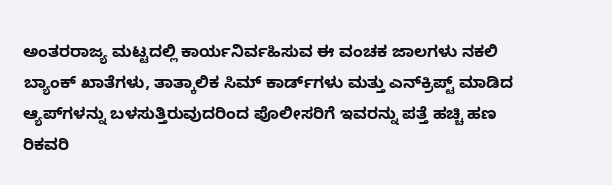ಅಂತರರಾಜ್ಯ ಮಟ್ಟದಲ್ಲಿ ಕಾರ್ಯನಿರ್ವಹಿಸುವ ಈ ವಂಚಕ ಜಾಲಗಳು ನಕಲಿ ಬ್ಯಾಂಕ್ ಖಾತೆಗಳು, ತಾತ್ಕಾಲಿಕ ಸಿಮ್ ಕಾರ್ಡ್‌ಗಳು ಮತ್ತು ಎನ್‌ಕ್ರಿಪ್ಟ್ ಮಾಡಿದ ಆ್ಯಪ್‌ಗಳನ್ನು ಬಳಸುತ್ತಿರುವುದರಿಂದ ಪೊಲೀಸರಿಗೆ ಇವರನ್ನು ಪತ್ತೆ ಹಚ್ಚಿ ಹಣ ರಿಕವರಿ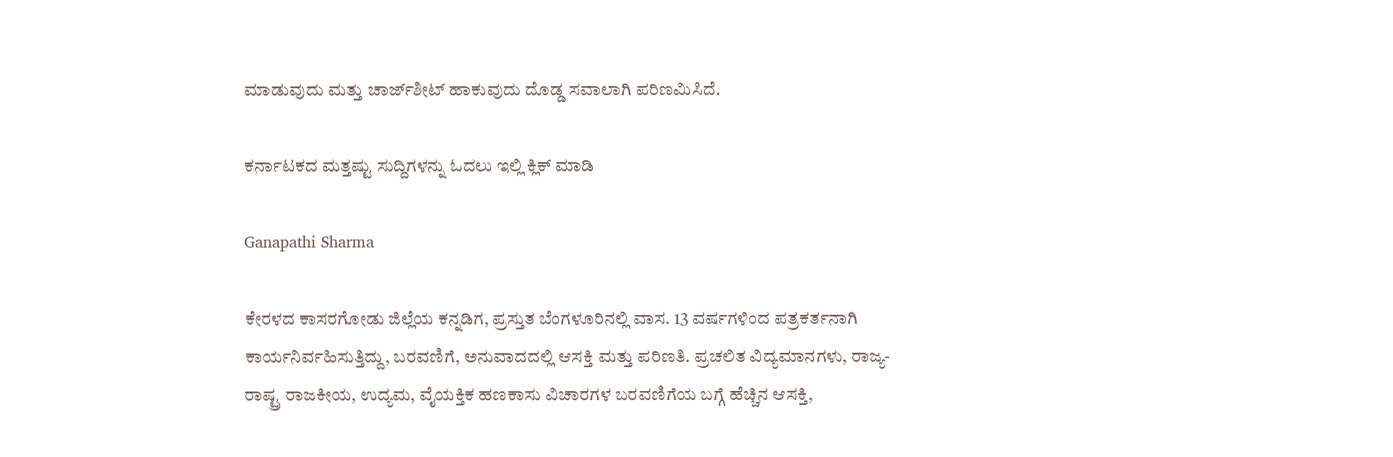ಮಾಡುವುದು ಮತ್ತು ಚಾರ್ಜ್‌ಶೀಟ್ ಹಾಕುವುದು ದೊಡ್ಡ ಸವಾಲಾಗಿ ಪರಿಣಮಿಸಿದೆ.

ಕರ್ನಾಟಕದ ಮತ್ತಷ್ಟು ಸುದ್ದಿಗಳನ್ನು ಓದಲು ಇಲ್ಲಿ ಕ್ಲಿಕ್ ಮಾಡಿ

Ganapathi Sharma

ಕೇರಳದ ಕಾಸರಗೋಡು ಜಿಲ್ಲೆಯ ಕನ್ನಡಿಗ, ಪ್ರಸ್ತುತ ಬೆಂಗಳೂರಿನಲ್ಲಿ ವಾಸ. 13 ವರ್ಷಗಳಿಂದ ಪತ್ರಕರ್ತನಾಗಿ ಕಾರ್ಯನಿರ್ವಹಿಸುತ್ತಿದ್ದು, ಬರವಣಿಗೆ, ಅನುವಾದದಲ್ಲಿ ಆಸಕ್ತಿ ಮತ್ತು ಪರಿಣತಿ. ಪ್ರಚಲಿತ ವಿದ್ಯಮಾನಗಳು, ರಾಜ್ಯ-ರಾಷ್ಟ್ರ ರಾಜಕೀಯ, ಉದ್ಯಮ, ವೈಯಕ್ತಿಕ ಹಣಕಾಸು ವಿಚಾರಗಳ ಬರವಣಿಗೆಯ ಬಗ್ಗೆ ಹೆಚ್ಚಿನ ಆಸಕ್ತಿ,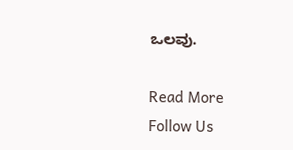ಒಲವು.

Read More
Follow Us